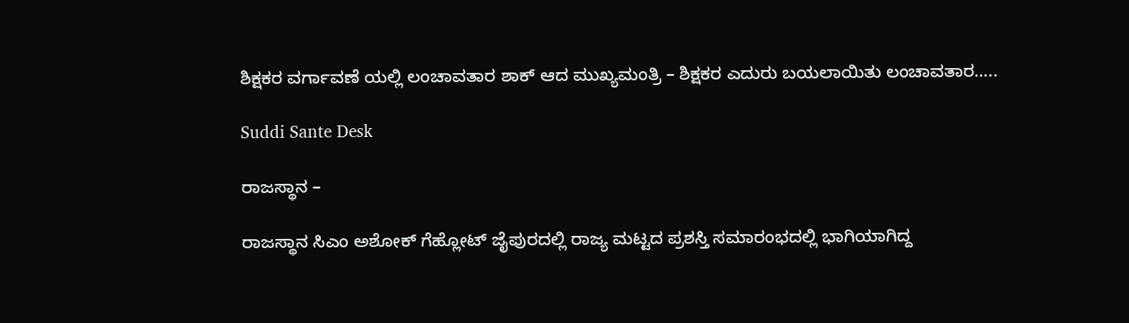ಶಿಕ್ಷಕರ ವರ್ಗಾವಣೆ ಯಲ್ಲಿ ಲಂಚಾವತಾರ ಶಾಕ್ ಆದ ಮುಖ್ಯಮಂತ್ರಿ – ಶಿಕ್ಷಕರ ಎದುರು ಬಯಲಾಯಿತು ಲಂಚಾವತಾರ…..

Suddi Sante Desk

ರಾಜಸ್ಥಾನ –

ರಾಜಸ್ಥಾನ ಸಿಎಂ ಅಶೋಕ್ ಗೆಹ್ಲೋಟ್ ಜೈಪುರದಲ್ಲಿ ರಾಜ್ಯ ಮಟ್ಟದ ಪ್ರಶಸ್ತಿ ಸಮಾರಂಭದಲ್ಲಿ ಭಾಗಿಯಾಗಿದ್ದ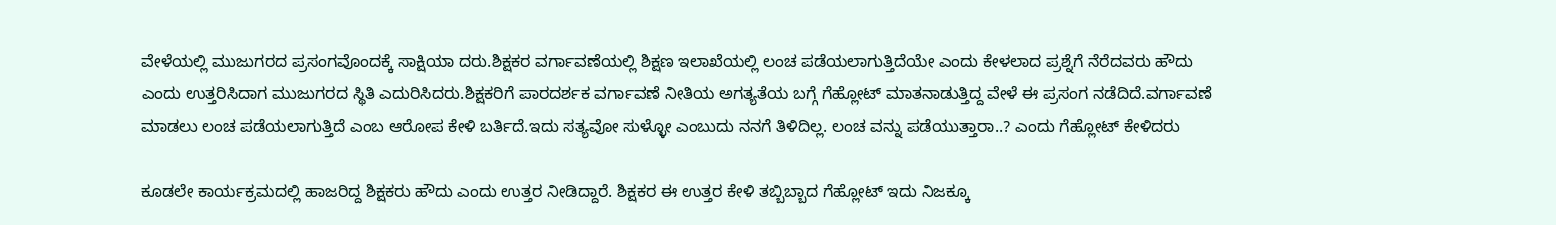ವೇಳೆಯಲ್ಲಿ ಮುಜುಗರದ ಪ್ರಸಂಗವೊಂದಕ್ಕೆ ಸಾಕ್ಷಿಯಾ ದರು.ಶಿಕ್ಷಕರ ವರ್ಗಾವಣೆಯಲ್ಲಿ ಶಿಕ್ಷಣ ಇಲಾಖೆಯಲ್ಲಿ ಲಂಚ ಪಡೆಯಲಾಗುತ್ತಿದೆಯೇ ಎಂದು ಕೇಳಲಾದ ಪ್ರಶ್ನೆಗೆ ನೆರೆದವರು ಹೌದು ಎಂದು ಉತ್ತರಿಸಿದಾಗ ಮುಜುಗರದ ಸ್ಥಿತಿ ಎದುರಿಸಿದರು.ಶಿಕ್ಷಕರಿಗೆ ಪಾರದರ್ಶಕ ವರ್ಗಾವಣೆ ನೀತಿಯ ಅಗತ್ಯತೆಯ ಬಗ್ಗೆ ಗೆಹ್ಲೋಟ್ ಮಾತನಾಡುತ್ತಿದ್ದ ವೇಳೆ ಈ ಪ್ರಸಂಗ ನಡೆದಿದೆ.ವರ್ಗಾವಣೆ ಮಾಡಲು ಲಂಚ ಪಡೆಯಲಾಗುತ್ತಿದೆ ಎಂಬ ಆರೋಪ ಕೇಳಿ ಬರ್ತಿದೆ.ಇದು ಸತ್ಯವೋ ಸುಳ್ಳೋ ಎಂಬುದು ನನಗೆ ತಿಳಿದಿಲ್ಲ. ಲಂಚ ವನ್ನು ಪಡೆಯುತ್ತಾರಾ..? ಎಂದು ಗೆಹ್ಲೋಟ್ ಕೇಳಿದರು

ಕೂಡಲೇ ಕಾರ್ಯಕ್ರಮದಲ್ಲಿ ಹಾಜರಿದ್ದ ಶಿಕ್ಷಕರು ಹೌದು ಎಂದು ಉತ್ತರ ನೀಡಿದ್ದಾರೆ. ಶಿಕ್ಷಕರ ಈ ಉತ್ತರ ಕೇಳಿ ತಬ್ಬಿಬ್ಬಾದ ಗೆಹ್ಲೋಟ್ ಇದು ನಿಜಕ್ಕೂ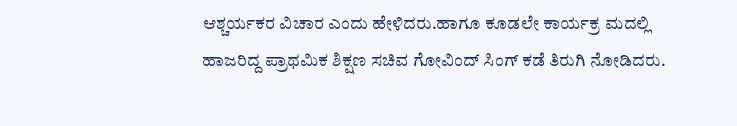ಆಶ್ಚರ್ಯಕರ ವಿಚಾರ ಎಂದು ಹೇಳಿದರು.ಹಾಗೂ ಕೂಡಲೇ ಕಾರ್ಯಕ್ರ ಮದಲ್ಲಿ ಹಾಜರಿದ್ದ ಪ್ರಾಥಮಿಕ ಶಿಕ್ಷಣ ಸಚಿವ ಗೋವಿಂದ್ ಸಿಂಗ್ ಕಡೆ ತಿರುಗಿ ನೋಡಿದರು.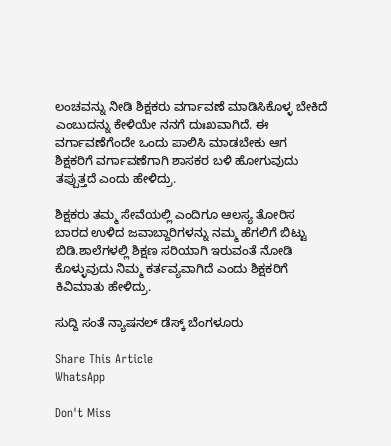ಲಂಚವನ್ನು ನೀಡಿ ಶಿಕ್ಷಕರು ವರ್ಗಾವಣೆ ಮಾಡಿಸಿಕೊಳ್ಳ ಬೇಕಿದೆ ಎಂಬುದನ್ನು ಕೇಳಿಯೇ ನನಗೆ ದುಃಖವಾಗಿದೆ. ಈ ವರ್ಗಾವಣೆಗೆಂದೇ ಒಂದು ಪಾಲಿಸಿ ಮಾಡಬೇಕು ಆಗ ಶಿಕ್ಷಕರಿಗೆ ವರ್ಗಾವಣೆಗಾಗಿ ಶಾಸಕರ ಬಳಿ ಹೋಗುವುದು ತಪ್ಪುತ್ತದೆ ಎಂದು ಹೇಳಿದ್ರು.

ಶಿಕ್ಷಕರು ತಮ್ಮ ಸೇವೆಯಲ್ಲಿ ಎಂದಿಗೂ ಆಲಸ್ಯ ತೋರಿಸ ಬಾರದ ಉಳಿದ ಜವಾಬ್ದಾರಿಗಳನ್ನು ನಮ್ಮ ಹೆಗಲಿಗೆ ಬಿಟ್ಟು ಬಿಡಿ.ಶಾಲೆಗಳಲ್ಲಿ ಶಿಕ್ಷಣ ಸರಿಯಾಗಿ ಇರುವಂತೆ ನೋಡಿ ಕೊಳ್ಳುವುದು ನಿಮ್ಮ ಕರ್ತವ್ಯವಾಗಿದೆ ಎಂದು ಶಿಕ್ಷಕರಿಗೆ ಕಿವಿಮಾತು ಹೇಳಿದ್ರು.

ಸುದ್ದಿ ಸಂತೆ ನ್ಯಾಷನಲ್ ಡೆಸ್ಕ್ ಬೆಂಗಳೂರು

Share This Article
WhatsApp

Don't Miss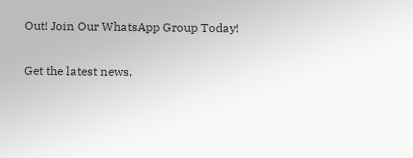Out! Join Our WhatsApp Group Today!

Get the latest news,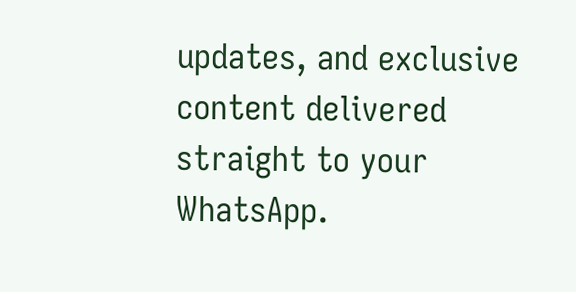updates, and exclusive content delivered straight to your WhatsApp.